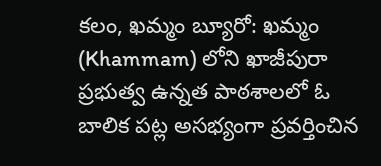కలం, ఖమ్మం బ్యూరో: ఖమ్మం (Khammam) లోని ఖాజీపురా ప్రభుత్వ ఉన్నత పాఠశాలలో ఓ బాలిక పట్ల అసభ్యంగా ప్రవర్తించిన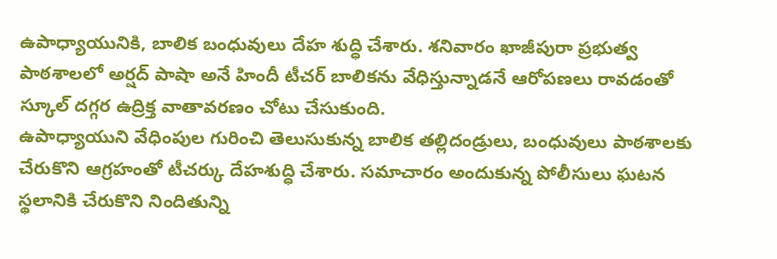ఉపాధ్యాయునికి, బాలిక బంధువులు దేహ శుద్ధి చేశారు. శనివారం ఖాజీపురా ప్రభుత్వ పాఠశాలలో అర్షద్ పాషా అనే హిందీ టీచర్ బాలికను వేధిస్తున్నాడనే ఆరోపణలు రావడంతో స్కూల్ దగ్గర ఉద్రిక్త వాతావరణం చోటు చేసుకుంది.
ఉపాధ్యాయుని వేధింపుల గురించి తెలుసుకున్న బాలిక తల్లిదండ్రులు, బంధువులు పాఠశాలకు చేరుకొని ఆగ్రహంతో టీచర్కు దేహశుద్ధి చేశారు. సమాచారం అందుకున్న పోలీసులు ఘటన స్థలానికి చేరుకొని నిందితున్ని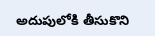అదుపులోకి తీసుకొని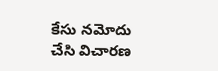కేసు నమోదు చేసి విచారణ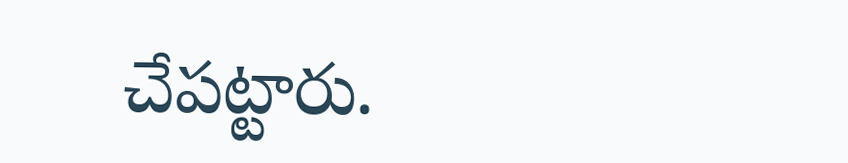చేపట్టారు.